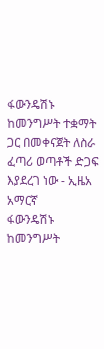ፋውንዴሽኑ ከመንግሥት ተቋማት ጋር በመቀናጀት ለስራ ፈጣሪ ወጣቶች ድጋፍ እያደረገ ነው - ኢዜአ አማርኛ
ፋውንዴሽኑ ከመንግሥት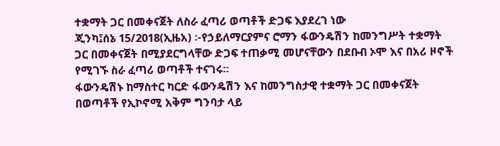ተቋማት ጋር በመቀናጀት ለስራ ፈጣሪ ወጣቶች ድጋፍ እያደረገ ነው
ጂንካ፤ሰኔ 15/2018(ኢዜአ) ፡-የኃይለማርያምና ሮማን ፋውንዴሽን ከመንግሥት ተቋማት ጋር በመቀናጀት በሚያደርግላቸው ድጋፍ ተጠቃሚ መሆናቸውን በደቡብ ኦሞ እና በአሪ ዞኖች የሚገኙ ስራ ፈጣሪ ወጣቶች ተናገሩ።
ፋውንዴሽኑ ከማስተር ካርድ ፋውንዴሽን እና ከመንግስታዊ ተቋማት ጋር በመቀናጀት በወጣቶች የኢኮኖሚ አቅም ግንባታ ላይ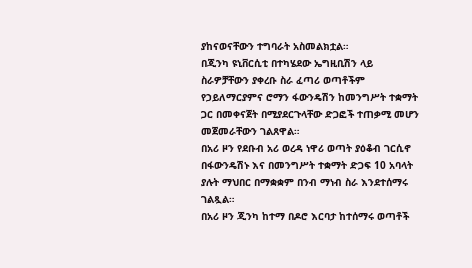ያከናወናቸውን ተግባራት አስመልክቷል።
በጂንካ ዩኒቨርሲቲ በተካሄደው ኤግዚቢሽን ላይ ስራዎቻቸውን ያቀረቡ ስራ ፈጣሪ ወጣቶችም የኃይለማርያምና ሮማን ፋውንዴሽን ከመንግሥት ተቋማት ጋር በመቀናጀት በሚያደርጉላቸው ድጋፎች ተጠቃሚ መሆን መጀመራቸውን ገልጸዋል።
በአሪ ዞን የደቡብ አሪ ወረዳ ነዋሪ ወጣት ያዕቆብ ገርሲኖ በፋውንዴሽኑ እና በመንግሥት ተቋማት ድጋፍ 10 አባላት ያሉት ማህበር በማቋቋም በንብ ማነብ ስራ እንደተሰማሩ ገልጿል።
በአሪ ዞን ጂንካ ከተማ በዶሮ እርባታ ከተሰማሩ ወጣቶች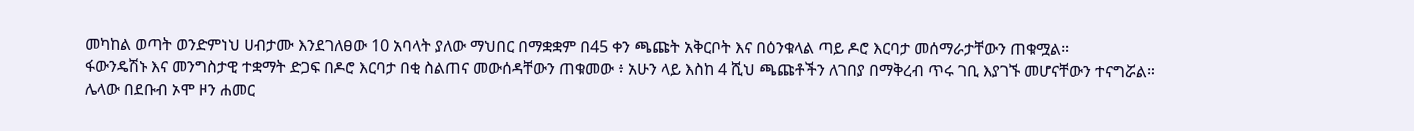መካከል ወጣት ወንድምነህ ሀብታሙ እንደገለፀው 10 አባላት ያለው ማህበር በማቋቋም በ45 ቀን ጫጩት አቅርቦት እና በዕንቁላል ጣይ ዶሮ እርባታ መሰማራታቸውን ጠቁሟል።
ፋውንዴሽኑ እና መንግስታዊ ተቋማት ድጋፍ በዶሮ እርባታ በቂ ስልጠና መውሰዳቸውን ጠቁመው ፥ አሁን ላይ እስከ 4 ሺህ ጫጩቶችን ለገበያ በማቅረብ ጥሩ ገቢ እያገኙ መሆናቸውን ተናግሯል።
ሌላው በደቡብ ኦሞ ዞን ሐመር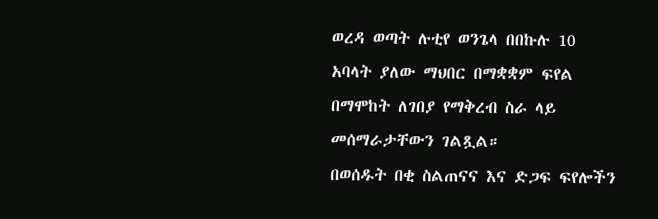ወረዳ ወጣት ሉቲየ ወንጌላ በበኩሉ 10 አባላት ያለው ማህበር በማቋቋም ፍየል በማሞከት ለገበያ የማቅረብ ስራ ላይ መሰማራታቸውን ገልጿል።
በወሰዱት በቂ ስልጠናና እና ድጋፍ ፍየሎችን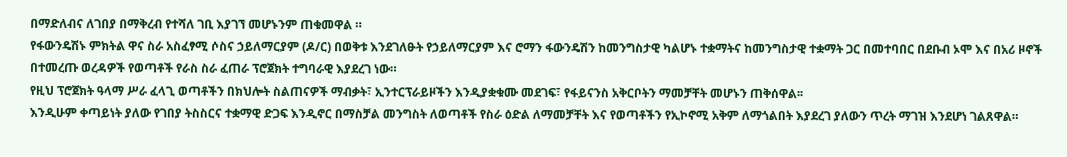በማድለብና ለገበያ በማቅረብ የተሻለ ገቢ እያገኘ መሆኑንም ጠቁመዋል ።
የፋውንዴሽኑ ምክትል ዋና ስራ አስፈፃሚ ሶስና ኃይለማርያም (ዶ/ር) በወቅቱ እንደገለፁት የኃይለማርያም እና ሮማን ፋውንዴሽን ከመንግስታዊ ካልሆኑ ተቋማትና ከመንግስታዊ ተቋማት ጋር በመተባበር በደቡብ ኦሞ እና በአሪ ዞኖች በተመረጡ ወረዳዎች የወጣቶች የራስ ስራ ፈጠራ ፕሮጀክት ተግባራዊ እያደረገ ነው።
የዚህ ፕሮጀክት ዓላማ ሥራ ፈላጊ ወጣቶችን በክህሎት ስልጠናዎች ማብቃት፣ ኢንተርፕራይዞችን እንዲያቋቁሙ መደገፍ፣ የፋይናንስ አቅርቦትን ማመቻቸት መሆኑን ጠቅሰዋል፡፡
እንዲሁም ቀጣይነት ያለው የገበያ ትስስርና ተቋማዊ ድጋፍ እንዲኖር በማስቻል መንግስት ለወጣቶች የስራ ዕድል ለማመቻቸት እና የወጣቶችን የኢኮኖሚ አቅም ለማጎልበት እያደረገ ያለውን ጥረት ማገዝ እንደሆነ ገልጸዋል።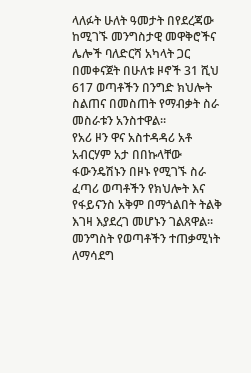ላለፉት ሁለት ዓመታት በየደረጃው ከሚገኙ መንግስታዊ መዋቅሮችና ሌሎች ባለድርሻ አካላት ጋር በመቀናጀት በሁለቱ ዞኖች 31 ሺህ 617 ወጣቶችን በንግድ ክህሎት ስልጠና በመስጠት የማብቃት ስራ መስራቱን አንስተዋል።
የአሪ ዞን ዋና አስተዳዳሪ አቶ አብርሃም አታ በበኩላቸው ፋውንዴሽኑን በዞኑ የሚገኙ ስራ ፈጣሪ ወጣቶችን የክህሎት እና የፋይናንስ አቅም በማጎልበት ትልቅ እገዛ እያደረገ መሆኑን ገልጸዋል።
መንግስት የወጣቶችን ተጠቃሚነት ለማሳደግ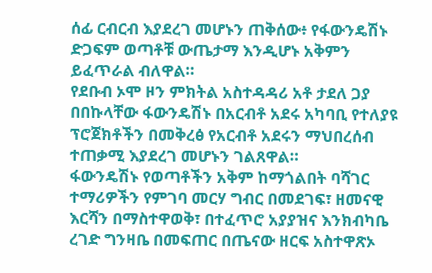ሰፊ ርብርብ እያደረገ መሆኑን ጠቅሰው፥ የፋውንዴሽኑ ድጋፍም ወጣቶቹ ውጤታማ እንዲሆኑ አቅምን ይፈጥራል ብለዋል።
የደቡብ ኦሞ ዞን ምክትል አስተዳዳሪ አቶ ታደለ ጋያ በበኩላቸው ፋውንዴሽኑ በአርብቶ አደሩ አካባቢ የተለያዩ ፕሮጀክቶችን በመቅረፅ የአርብቶ አደሩን ማህበረሰብ ተጠቃሚ እያደረገ መሆኑን ገልጸዋል።
ፋውንዴሽኑ የወጣቶችን አቅም ከማጎልበት ባሻገር ተማሪዎችን የምገባ መርሃ ግብር በመደገፍ፣ ዘመናዊ እርሻን በማስተዋወቅ፣ በተፈጥሮ አያያዝና እንክብካቤ ረገድ ግንዛቤ በመፍጠር በጤናው ዘርፍ አስተዋጽኦ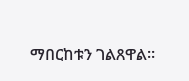ማበርከቱን ገልጸዋል።